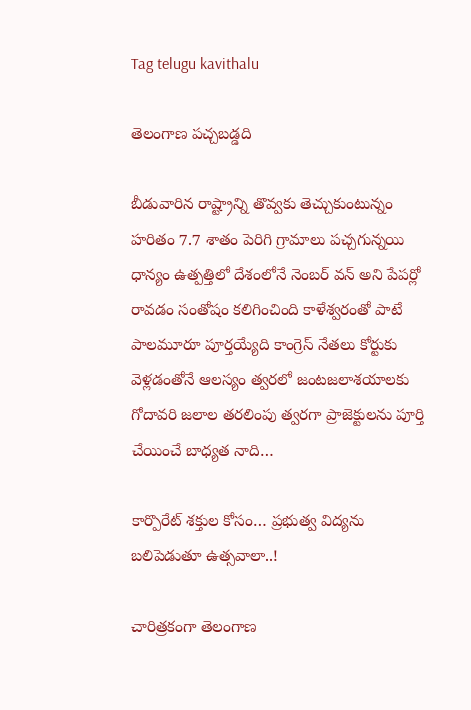Tag telugu kavithalu

తెలంగాణ పచ్చబడ్డది

బీడువారిన రాష్ట్రాన్ని తొవ్వకు తెచ్చుకుంటున్నం హరితం 7.7 శాతం పెరిగి గ్రామాలు పచ్చగున్నయి ధాన్యం ఉత్పత్తిలో దేశంలోనే నెంబర్‌ ‌వన్‌ అని పేపర్లో రావడం సంతోషం కలిగించింది కాళేశ్వరంతో పాటే పాలమూరూ పూర్తయ్యేది కాంగ్రెస్‌ ‌నేతలు కోర్టుకు వెళ్లడంతోనే ఆలస్యం త్వరలో జంటజలాశయాలకు గోదావరి జలాల తరలింపు త్వరగా ప్రాజెక్టులను పూర్తి చేయించే బాధ్యత నాది…

కార్పొరేట్ శక్తుల కోసం… ప్రభుత్వ విద్యను బలిపెడుతూ ఉత్సవాలా..!

చారిత్రకంగా తెలంగాణ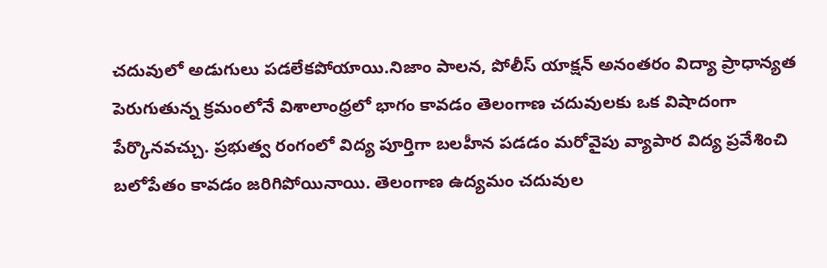చదువులో అడుగులు పడలేకపోయాయి.నిజాం పాలన, పోలీస్ యాక్షన్ అనంతరం విద్యా ప్రాధాన్యత పెరుగుతున్న క్రమంలోనే విశాలాంధ్రలో భాగం కావడం తెలంగాణ చదువులకు ఒక విషాదంగా పేర్కొనవచ్చు. ప్రభుత్వ రంగంలో విద్య పూర్తిగా బలహీన పడడం మరోవైపు వ్యాపార విద్య ప్రవేశించి బలోపేతం కావడం జరిగిపోయినాయి. తెలంగాణ ఉద్యమం చదువుల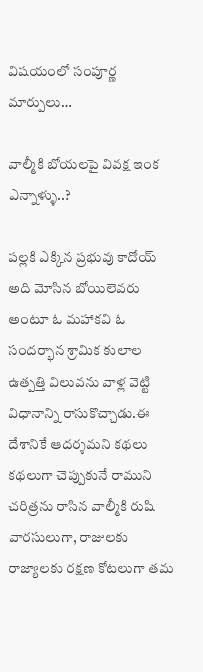విషయంలో సంపూర్ణ మార్పులు…

వాల్మీకి బోయలపై వివక్ష ఇంక ఎన్నాళ్ళు..?

పల్లకి ఎక్కిన ప్రభువు కాదోయ్‌ అది మోసిన బోయిలెవరు అంటూ ఓ మహాకవి ఓ సందర్భాన శ్రామిక కులాల ఉత్పత్తి విలువను వాళ్ల వెట్టి విధానాన్ని రాసుకొచ్చాడు.ఈ దేశానికే ఆదర్శమని కథలు కథలుగా చెప్పుకునే రాముని చరిత్రను రాసిన వాల్మీకి రుషి వారసులుగా, రాజులకు రాజ్యాలకు రక్షణ కోటలుగా తమ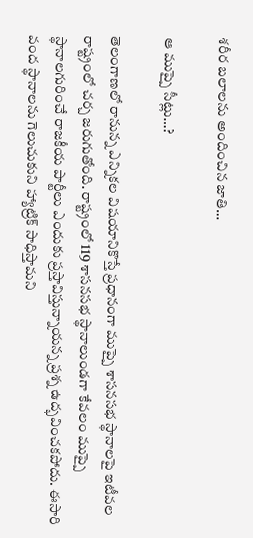శరీర బలాలను అందించిన జాతి…

ఆ ‌ముప్పై సీట్లు…?

తెలంగాణలో రానున్న ఎన్నికల విషయానికొస్తే ప్రధానంగా ముప్పై శాసనసభ స్థానాలపై ఇటీవల రాష్ట్రంలో చర్చ జరుగుతోంది. రాష్ట్రంలో 119 శాసనసభ స్థానాలుండగా కేవలం ముప్పై స్థానాలగురించే రాజకీయ పార్టీలు ఎందుకు ప్రస్తావిస్తున్నాయన్న ప్రశ్న ఉద్భవించకపోదు. ఈసారి వంద స్థానాలను గెలుచుకుని హ్యాట్రిక్‌ ‌సాధిస్తామని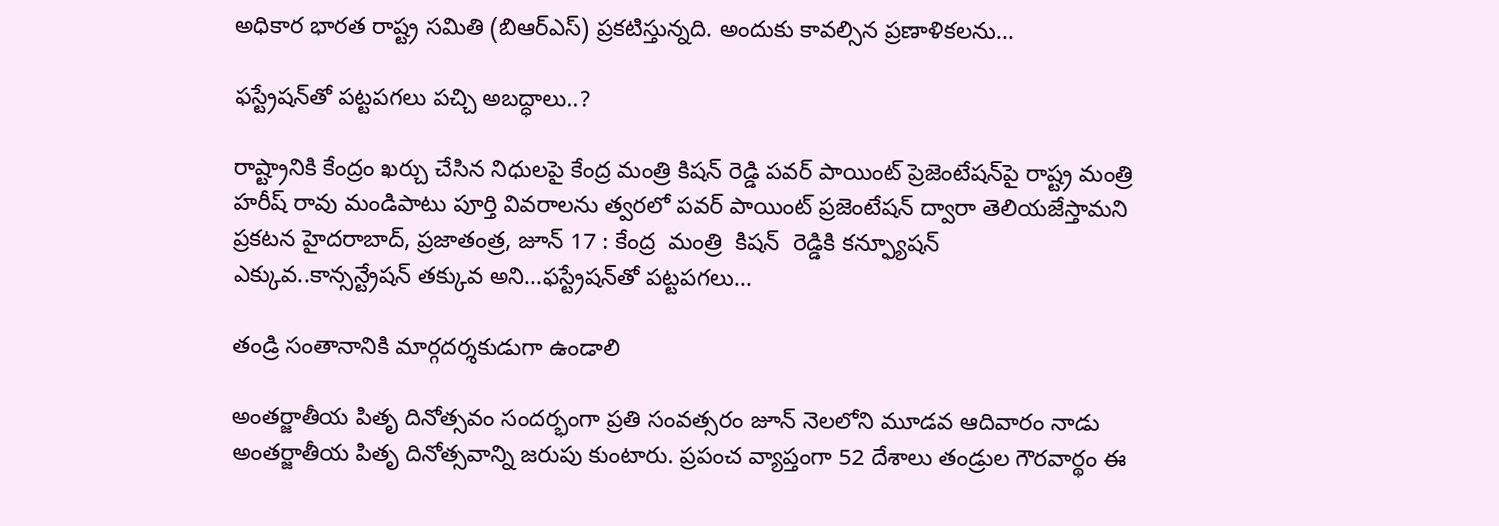అధికార భారత రాష్ట్ర సమితి (బిఆర్‌ఎస్‌) ప్రకటిస్తున్నది. అందుకు కావల్సిన ప్రణాళికలను…

ఫస్ట్రేషన్‌తో పట్టపగలు పచ్చి అబద్ధాలు..?

రాష్ట్రానికి కేంద్రం ఖర్చు చేసిన నిధులపై కేంద్ర మంత్రి కిషన్‌ ‌రెడ్డి పవర్‌ ‌పాయింట్‌ ‌ప్రెజెంటేషన్‌పై రాష్ట్ర మంత్రి హరీష్‌ ‌రావు మండిపాటు పూర్తి వివరాలను త్వరలో పవర్‌ ‌పాయింట్‌ ‌ప్రజెంటేషన్‌ ‌ద్వారా తెలియజేస్తామని ప్రకటన హైదరాబాద్‌, ప్రజాతంత్ర, జూన్‌ 17 : కేంద్ర  మంత్రి  కిషన్‌  ‌రెడ్డికి కన్ఫ్యూషన్‌ ఎక్కువ..కాన్సన్ట్రేషన్‌ ‌తక్కువ అని…ఫస్ట్రేషన్‌తో పట్టపగలు…

తండ్రి సంతానానికి మార్గదర్శకుడుగా ఉండాలి

అంతర్జాతీయ పితృ దినోత్సవం సందర్భంగా ప్రతి సంవత్సరం జూన్‌ ‌నెలలోని మూడవ ఆదివారం నాడు అంతర్జాతీయ పితృ దినోత్సవాన్ని జరుపు కుంటారు. ప్రపంచ వ్యాప్తంగా 52 దేశాలు తండ్రుల గౌరవార్థం ఈ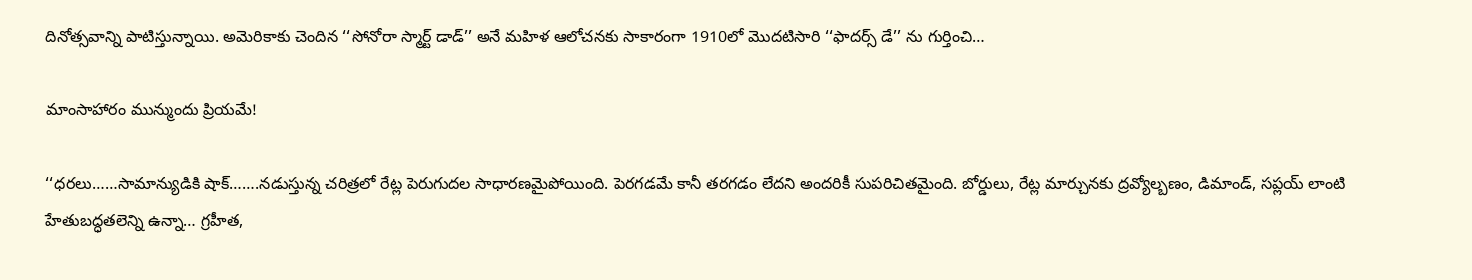దినోత్సవాన్ని పాటిస్తున్నాయి. అమెరికాకు చెందిన ‘‘సోనోరా స్మార్ట్ ‌డాడ్‌’’ అనే మహిళ ఆలోచనకు సాకారంగా 1910లో మొదటిసారి ‘‘ఫాదర్స్ ‌డే’’ ను గుర్తించి…

మాంసాహారం మున్ముందు ప్రియమే!

‘‘ధరలు……సామాన్యుడికి షాక్‌…….నడుస్తున్న చరిత్రలో రేట్ల పెరుగుదల సాధారణమైపోయింది. పెరగడమే కానీ తరగడం లేదని అందరికీ సుపరిచితమైంది. బోర్డులు, రేట్ల మార్చునకు ద్రవ్యోల్బణం, డిమాండ్‌, సప్లయ్‌ ‌లాంటి హేతుబద్ధతలెన్ని ఉన్నా… గ్రహీత,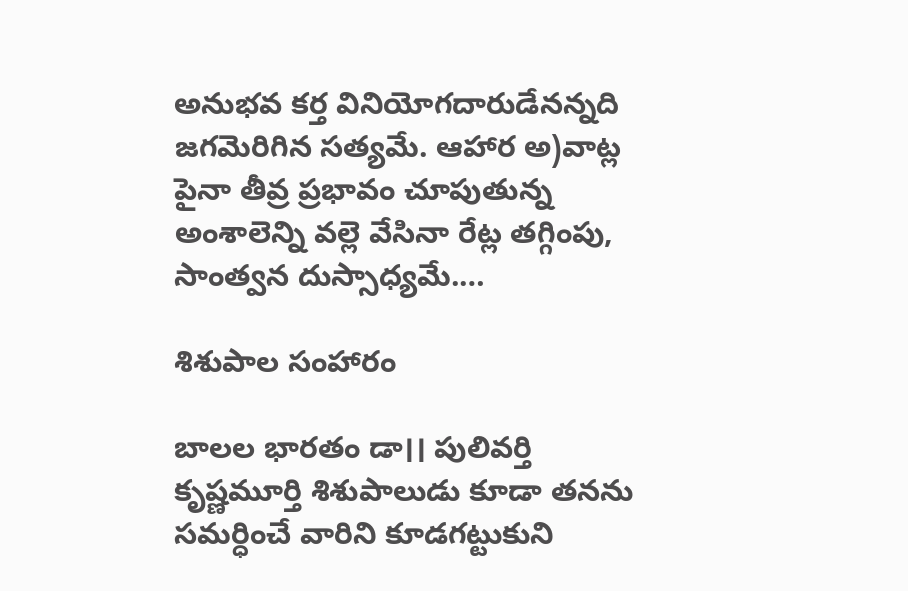అనుభవ కర్త వినియోగదారుడేనన్నది జగమెరిగిన సత్యమే. ఆహార అ)వాట్ల పైనా తీవ్ర ప్రభావం చూపుతున్న అంశాలెన్ని వల్లె వేసినా రేట్ల తగ్గింపు, సాంత్వన దుస్సాధ్యమే.…

శిశుపాల సంహారం

బాలల భారతం డా।। పులివర్తి కృష్ణమూర్తి శిశుపాలుడు కూడా తనను సమర్ధించే వారిని కూడగట్టుకుని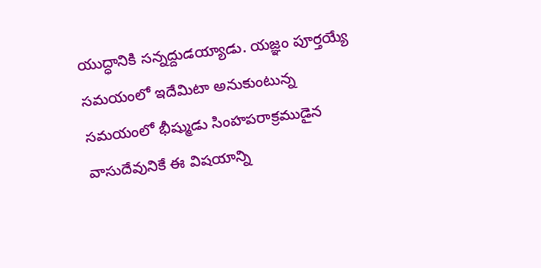యుద్ధానికి సన్నద్దుడయ్యాడు. యజ్ఞం పూర్తయ్యే సమయంలో ఇదేమిటా అనుకుంటున్న సమయంలో భీష్ముడు సింహపరాక్రముడైన వాసుదేవునికే ఈ విషయాన్ని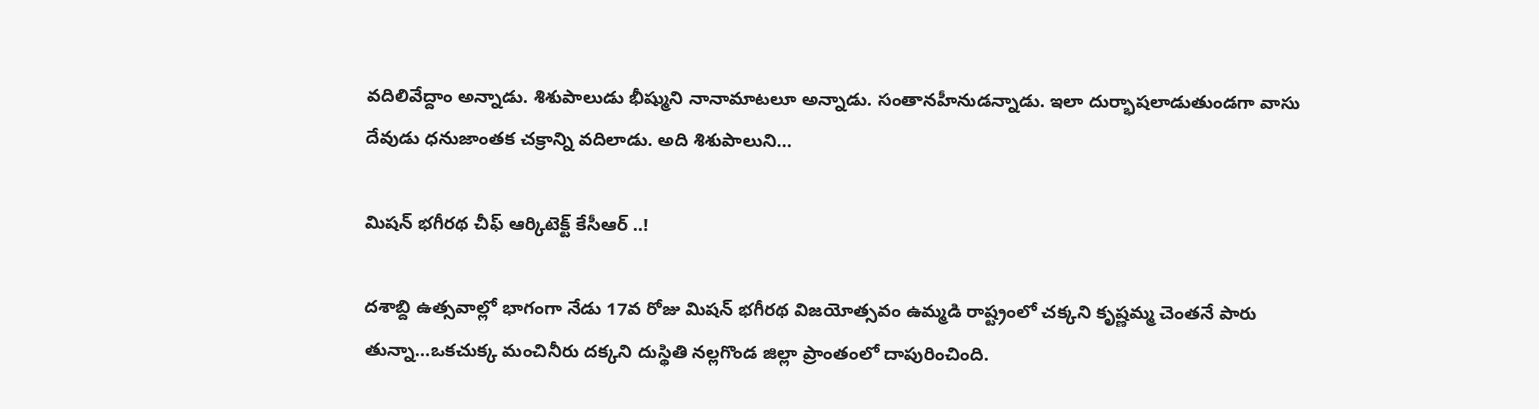వదిలివేద్దాం అన్నాడు. శిశుపాలుడు భీష్ముని నానామాటలూ అన్నాడు. సంతానహీనుడన్నాడు. ఇలా దుర్భాషలాడుతుండగా వాసు దేవుడు ధనుజాంతక చక్రాన్ని వదిలాడు. అది శిశుపాలుని…

మిషన్‌ ‌భగీరథ చీఫ్‌ ఆర్కిటెక్ట్ ‌కేసీఆర్‌ ..!

దశాబ్ది ఉత్సవాల్లో భాగంగా నేడు 17వ రోజు మిషన్‌ ‌భగీరథ విజయోత్సవం ఉమ్మడి రాష్ట్రంలో చక్కని కృష్ణమ్మ చెంతనే పారు తున్నా…ఒకచుక్క మంచినీరు దక్కని దుస్థితి నల్లగొండ జిల్లా ప్రాంతంలో దాపురించింది.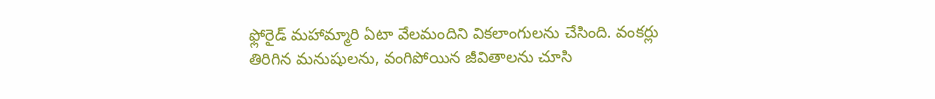ఫ్లోరైడ్‌ ‌మహామ్మారి ఏటా వేలమందిని వికలాంగులను చేసింది. వంకర్లు తిరిగిన మనుషులను, వంగిపోయిన జీవితాలను చూసి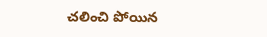చలించి పోయిన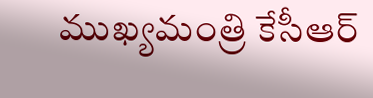ముఖ్యమంత్రి కేసీఆర్‌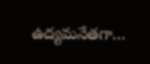ఉద్యమనేతగా…